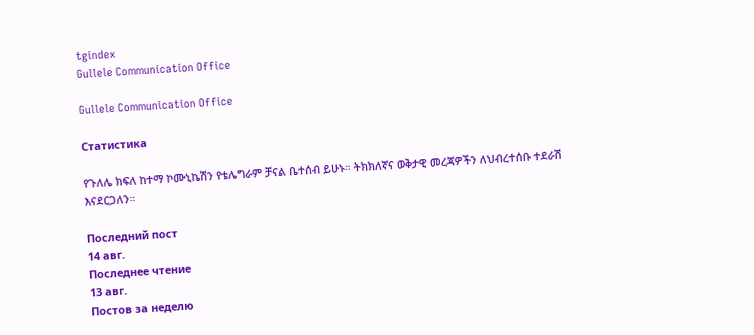tgindex
Gullele Communication Office

Gullele Communication Office

Статистика

የጉለሌ ክፍለ ከተማ ኮሙኒኬሽን የቴሌግራም ቻናል ቤተሰብ ይሁኑ። ትክክለኛና ወቅታዊ መረጃዎችን ለህብረተሰቡ ተደራሽ እናደርጋለን።

Последний пост
14 авг.
Последнее чтение
13 авг.
Постов за неделю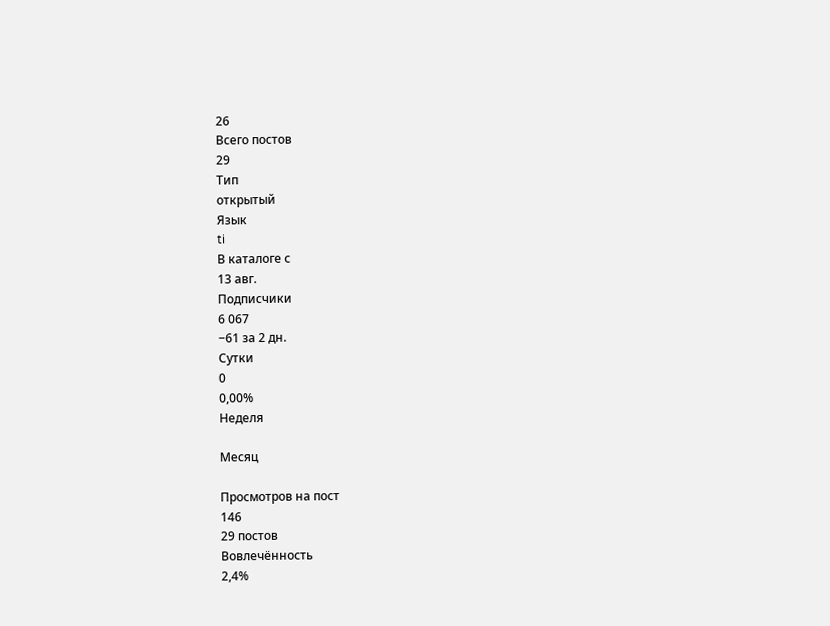26
Всего постов
29
Тип
открытый
Язык
ti
В каталоге с
13 авг.
Подписчики
6 067
−61 за 2 дн.
Сутки
0
0,00%
Неделя

Месяц

Просмотров на пост
146
29 постов
Вовлечённость
2,4%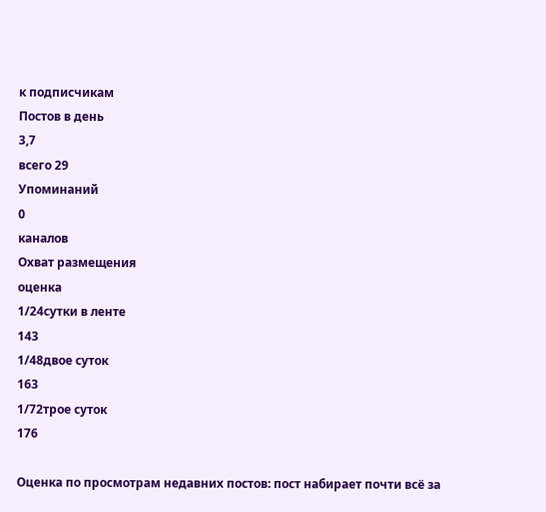к подписчикам
Постов в день
3,7
всего 29
Упоминаний
0
каналов
Охват размещения
оценка
1/24сутки в ленте
143
1/48двое суток
163
1/72трое суток
176

Оценка по просмотрам недавних постов: пост набирает почти всё за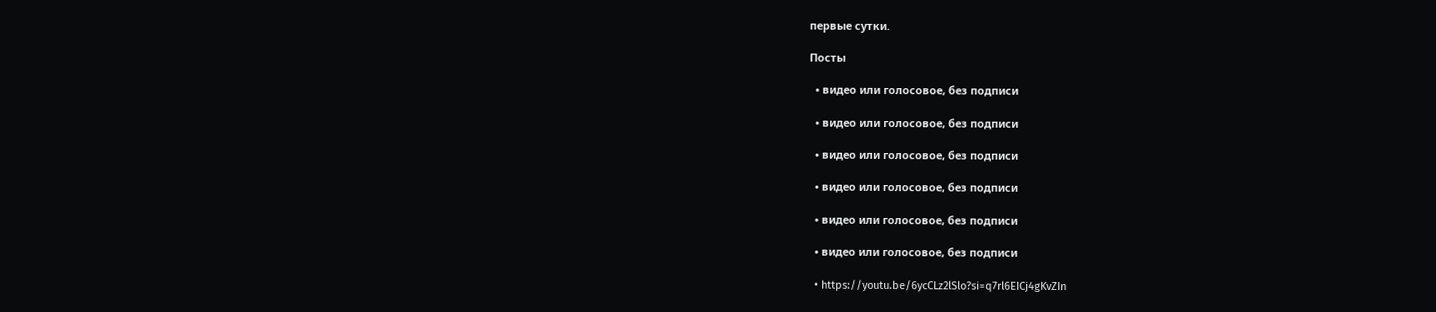первые сутки.

Посты

  • видео или голосовое, без подписи

  • видео или голосовое, без подписи

  • видео или голосовое, без подписи

  • видео или голосовое, без подписи

  • видео или голосовое, без подписи

  • видео или голосовое, без подписи

  • https://youtu.be/6ycCLz2lSlo?si=q7rl6EICj4gKvZIn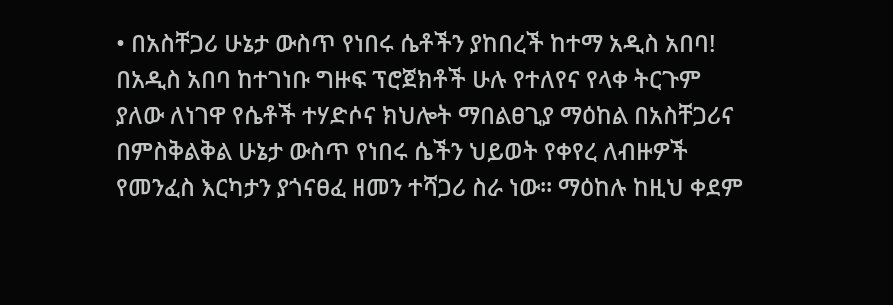• በአስቸጋሪ ሁኔታ ውስጥ የነበሩ ሴቶችን ያከበረች ከተማ አዲስ አበባ! በአዲስ አበባ ከተገነቡ ግዙፍ ፕሮጀክቶች ሁሉ የተለየና የላቀ ትርጉም ያለው ለነገዋ የሴቶች ተሃድሶና ክህሎት ማበልፀጊያ ማዕከል በአስቸጋሪና በምስቅልቅል ሁኔታ ውስጥ የነበሩ ሴችን ህይወት የቀየረ ለብዙዎች የመንፈስ እርካታን ያጎናፀፈ ዘመን ተሻጋሪ ስራ ነው፡፡ ማዕከሉ ከዚህ ቀደም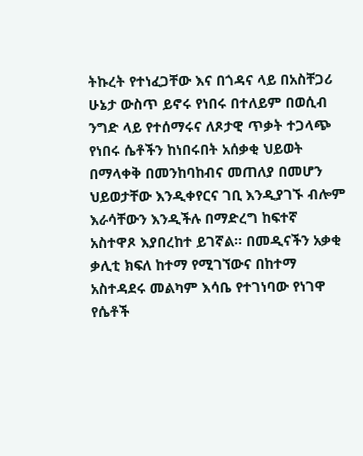ትኩረት የተነፈጋቸው እና በጎዳና ላይ በአስቸጋሪ ሁኔታ ውስጥ ይኖሩ የነበሩ በተለይም በወሲብ ንግድ ላይ የተሰማሩና ለጾታዊ ጥቃት ተጋላጭ የነበሩ ሴቶችን ከነበሩበት አሰቃቂ ህይወት በማላቀቅ በመንከባከብና መጠለያ በመሆን ህይወታቸው እንዲቀየርና ገቢ እንዲያገኙ ብሎም እራሳቸውን እንዲችሉ በማድረግ ከፍተኛ አስተዋጾ እያበረከተ ይገኛል፡፡ በመዲናችን አቃቂ ቃሊቲ ክፍለ ከተማ የሚገኘውና በከተማ አስተዳደሩ መልካም እሳቤ የተገነባው የነገዋ የሴቶች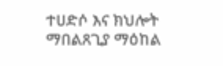ተሀድሶ እና ክህሎት ማበልጸጊያ ማዕከል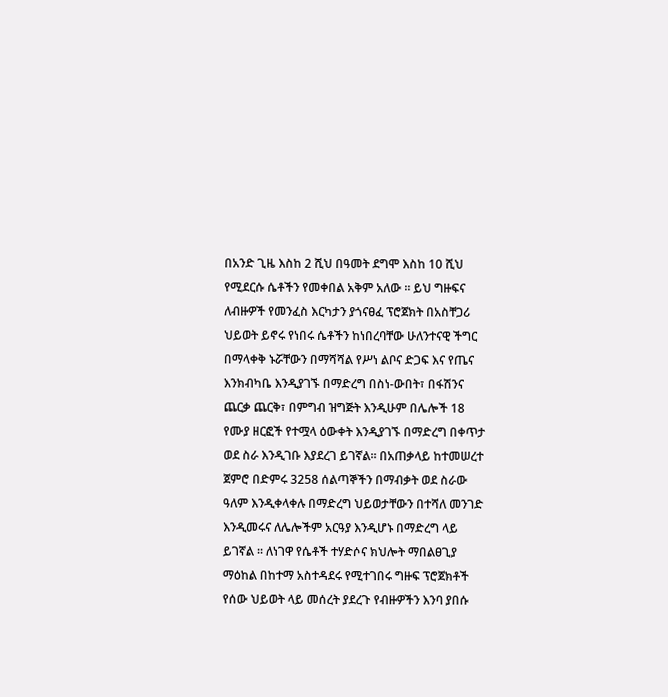በአንድ ጊዜ እስከ 2 ሺህ በዓመት ደግሞ እስከ 10 ሺህ የሚደርሱ ሴቶችን የመቀበል አቅም አለው ፡፡ ይህ ግዙፍና ለብዙዎች የመንፈስ እርካታን ያጎናፀፈ ፕሮጀክት በአስቸጋሪ ህይወት ይኖሩ የነበሩ ሴቶችን ከነበረባቸው ሁለንተናዊ ችግር በማላቀቅ ኑሯቸውን በማሻሻል የሥነ ልቦና ድጋፍ እና የጤና እንክብካቤ እንዲያገኙ በማድረግ በስነ-ውበት፣ በፋሽንና ጨርቃ ጨርቅ፣ በምግብ ዝግጅት እንዲሁም በሌሎች 18 የሙያ ዘርፎች የተሟላ ዕውቀት እንዲያገኙ በማድረግ በቀጥታ ወደ ስራ እንዲገቡ እያደረገ ይገኛል፡፡ በአጠቃላይ ከተመሠረተ ጀምሮ በድምሩ 3258 ሰልጣኞችን በማብቃት ወደ ስራው ዓለም እንዲቀላቀሉ በማድረግ ህይወታቸውን በተሻለ መንገድ እንዲመሩና ለሌሎችም አርዓያ እንዲሆኑ በማድረግ ላይ ይገኛል ። ለነገዋ የሴቶች ተሃድሶና ክህሎት ማበልፀጊያ ማዕከል በከተማ አስተዳደሩ የሚተገበሩ ግዙፍ ፕሮጀክቶች የሰው ህይወት ላይ መሰረት ያደረጉ የብዙዎችን እንባ ያበሱ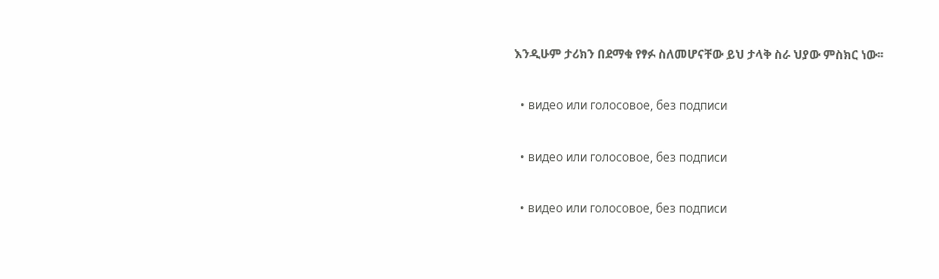እንዲሁም ታሪክን በደማቁ የፃፉ ስለመሆናቸው ይህ ታላቅ ስራ ህያው ምስክር ነው፡፡

  • видео или голосовое, без подписи

  • видео или голосовое, без подписи

  • видео или голосовое, без подписи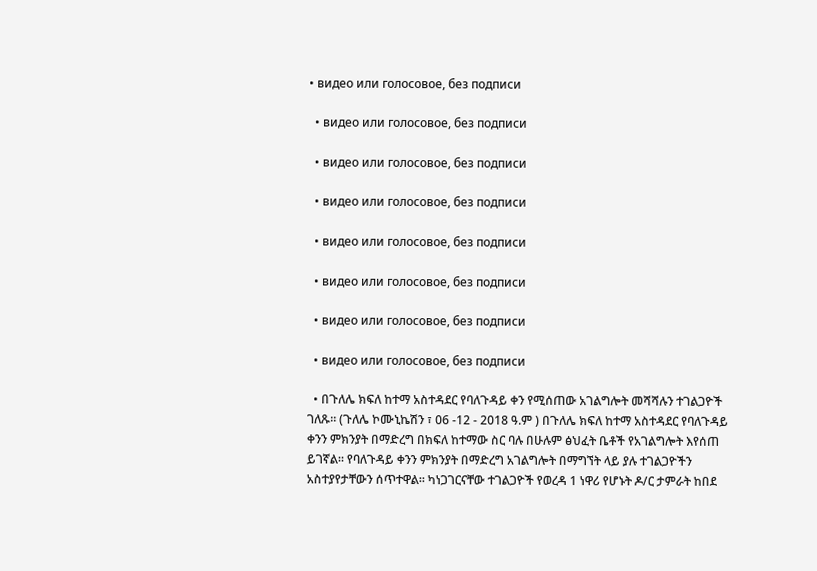• видео или голосовое, без подписи

  • видео или голосовое, без подписи

  • видео или голосовое, без подписи

  • видео или голосовое, без подписи

  • видео или голосовое, без подписи

  • видео или голосовое, без подписи

  • видео или голосовое, без подписи

  • видео или голосовое, без подписи

  • በጉለሌ ክፍለ ከተማ አስተዳደር የባለጉዳይ ቀን የሚሰጠው አገልግሎት መሻሻሉን ተገልጋዮች ገለጹ። (ጉለሌ ኮሙኒኬሽን ፣ 06 -12 - 2018 ዓ.ም ) በጉለሌ ክፍለ ከተማ አስተዳደር የባለጉዳይ ቀንን ምክንያት በማድረግ በክፍለ ከተማው ስር ባሉ በሁሉም ፅህፈት ቤቶች የአገልግሎት እየሰጠ ይገኛል። የባለጉዳይ ቀንን ምክንያት በማድረግ አገልግሎት በማግኘት ላይ ያሉ ተገልጋዮችን አስተያየታቸውን ሰጥተዋል። ካነጋገርናቸው ተገልጋዮች የወረዳ 1 ነዋሪ የሆኑት ዶ/ር ታምራት ከበደ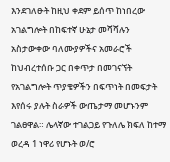እንደገለፁት ከዚህ ቀደም ይሰጥ ከነበረው አገልግሎት በከፍተኛ ሁኔታ መሻሻሉን አስታውቀው ባለሙያዎችና አመራሮች ከህብረተሰቡ ጋር በቀጥታ በመገናኘት የአገልግሎት ጥያቄዎችን በፍጥነት በመፍታት እየሰሩ ያሉት ስራዎች ውጤታማ መሆኑንም ገልፀዋል። ሌላኛው ተገልጋይ የጉለሌ ክፍለ ከተማ ወረዳ 1 ነዋሪ የሆኑት ወ/ሮ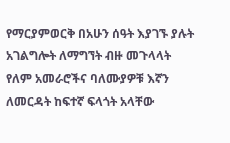የማርያምወርቅ በአሁን ሰዓት እያገኙ ያሉት አገልግሎት ለማግኘት ብዙ መጉላላት የለም አመራሮችና ባለሙያዎቹ እኛን ለመርዳት ከፍተኛ ፍላጎት አላቸው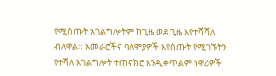የሚሰጡት አገልግሎትም ከጊዜ ወደ ጊዜ እየተሻሻለ ብለዋል። አመራሮችና ባለሞያዎች እየሰጡት የሚገኙትን የተሻለ አገልግሎት ተጠናክሮ እንዲቀጥልም ነዋሪዎች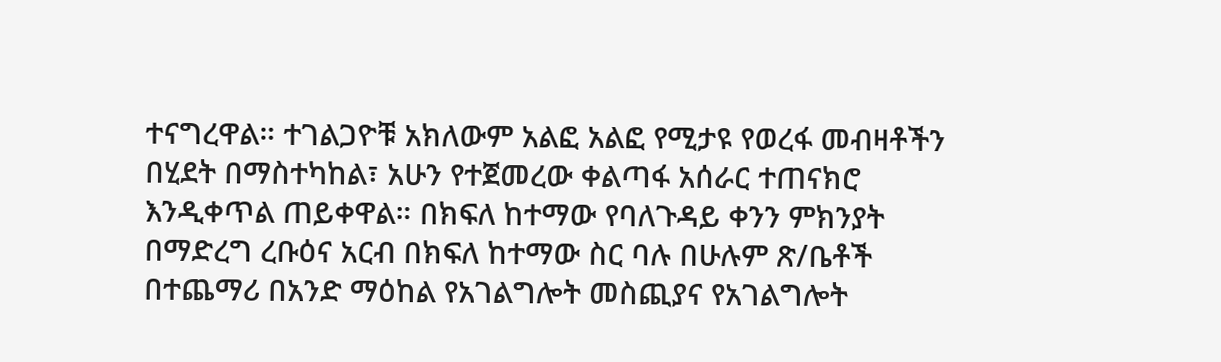ተናግረዋል። ተገልጋዮቹ አክለውም አልፎ አልፎ የሚታዩ የወረፋ መብዛቶችን በሂደት በማስተካከል፣ አሁን የተጀመረው ቀልጣፋ አሰራር ተጠናክሮ እንዲቀጥል ጠይቀዋል። በክፍለ ከተማው የባለጉዳይ ቀንን ምክንያት በማድረግ ረቡዕና አርብ በክፍለ ከተማው ስር ባሉ በሁሉም ጽ/ቤቶች በተጨማሪ በአንድ ማዕከል የአገልግሎት መስጪያና የአገልግሎት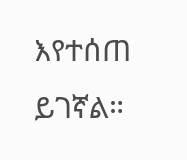እየተሰጠ ይገኛል።